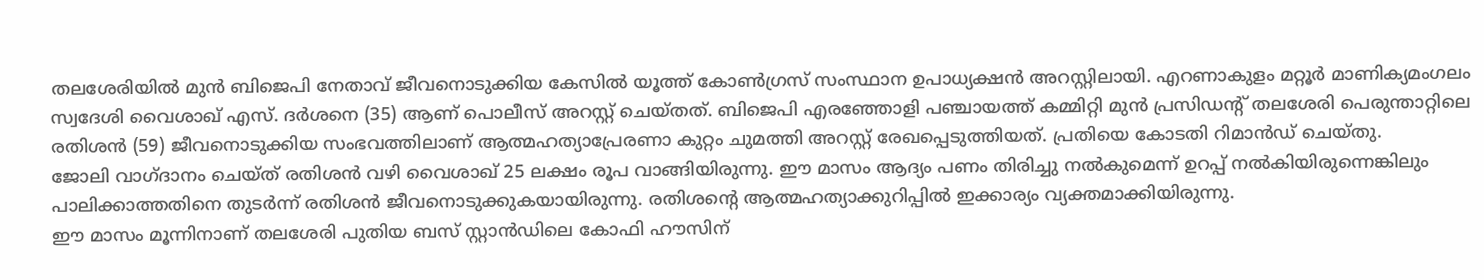തലശേരിയിൽ മുൻ ബിജെപി നേതാവ് ജീവനൊടുക്കിയ കേസിൽ യൂത്ത് കോൺഗ്രസ് സംസ്ഥാന ഉപാധ്യക്ഷൻ അറസ്റ്റിലായി. എറണാകുളം മറ്റൂർ മാണിക്യമംഗലം സ്വദേശി വൈശാഖ് എസ്. ദർശനെ (35) ആണ് പൊലീസ് അറസ്റ്റ് ചെയ്തത്. ബിജെപി എരഞ്ഞോളി പഞ്ചായത്ത് കമ്മിറ്റി മുൻ പ്രസിഡന്റ് തലശേരി പെരുന്താറ്റിലെ രതിശൻ (59) ജീവനൊടുക്കിയ സംഭവത്തിലാണ് ആത്മഹത്യാപ്രേരണാ കുറ്റം ചുമത്തി അറസ്റ്റ് രേഖപ്പെടുത്തിയത്. പ്രതിയെ കോടതി റിമാൻഡ് ചെയ്തു.
ജോലി വാഗ്ദാനം ചെയ്ത് രതിശൻ വഴി വൈശാഖ് 25 ലക്ഷം രൂപ വാങ്ങിയിരുന്നു. ഈ മാസം ആദ്യം പണം തിരിച്ചു നൽകുമെന്ന് ഉറപ്പ് നൽകിയിരുന്നെങ്കിലും പാലിക്കാത്തതിനെ തുടർന്ന് രതിശൻ ജീവനൊടുക്കുകയായിരുന്നു. രതിശന്റെ ആത്മഹത്യാക്കുറിപ്പിൽ ഇക്കാര്യം വ്യക്തമാക്കിയിരുന്നു.
ഈ മാസം മൂന്നിനാണ് തലശേരി പുതിയ ബസ് സ്റ്റാൻഡിലെ കോഫി ഹൗസിന്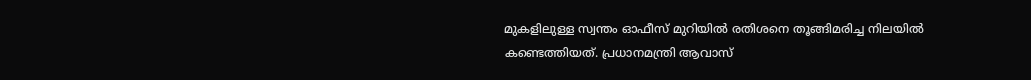മുകളിലുള്ള സ്വന്തം ഓഫീസ് മുറിയിൽ രതിശനെ തൂങ്ങിമരിച്ച നിലയിൽ കണ്ടെത്തിയത്. പ്രധാനമന്ത്രി ആവാസ്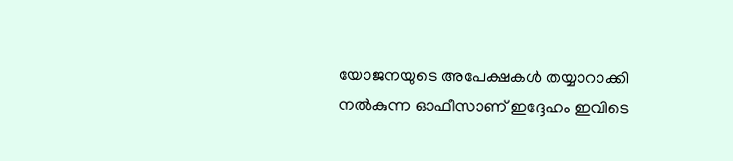യോജനയുടെ അപേക്ഷകൾ തയ്യാറാക്കി നൽകുന്ന ഓഫീസാണ് ഇദ്ദേഹം ഇവിടെ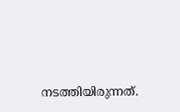നടത്തിയിരുന്നത്.